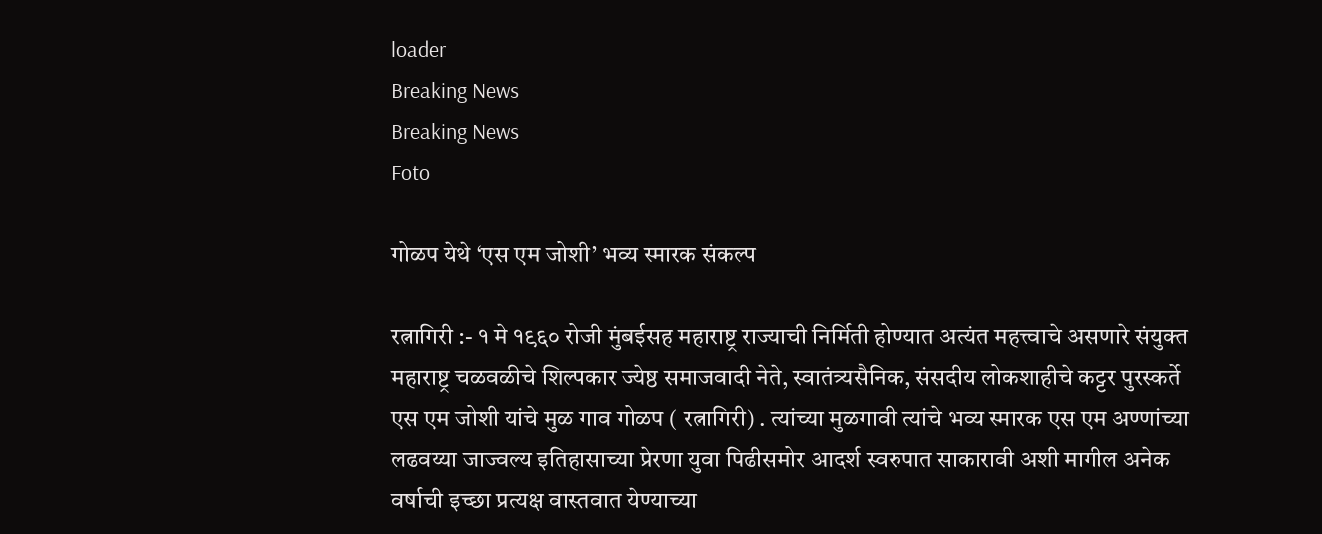loader
Breaking News
Breaking News
Foto

गोळप येथे ‘एस एम जोशी’ भव्य स्मारक संकल्प

रत्नागिरी :- १ मे १९६० रोजी मुंबईसह महाराष्ट्र राज्याची निर्मिती होण्यात अत्यंत महत्त्वाचे असणारे संयुक्त महाराष्ट्र चळवळीचे शिल्पकार ज्येष्ठ समाजवादी नेते, स्वातंत्र्यसैनिक, संसदीय लोकशाहीचे कट्टर पुरस्कर्ते एस एम जोशी यांचे मुळ गाव गोळप ( रत्नागिरी) . त्यांच्या मुळगावी त्यांचे भव्य स्मारक एस एम अण्णांच्या लढवय्या जाज्वल्य इतिहासाच्या प्रेरणा युवा पिढीसमोर आदर्श स्वरुपात साकारावी अशी मागील अनेक वर्षाची इच्छा प्रत्यक्ष वास्तवात येण्याच्या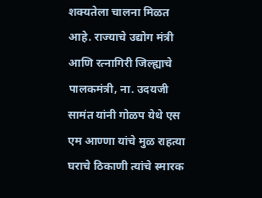शक्यतेला चालना मिळत आहे. राज्याचे उद्योग मंत्री आणि रत्नागिरी जिल्ह्याचे पालकमंत्री, ना. उदयजी सामंत यांनी गोळप येथे एस एम आण्णा यांचे मुळ राहत्या घराचे ठिकाणी त्यांचे स्मारक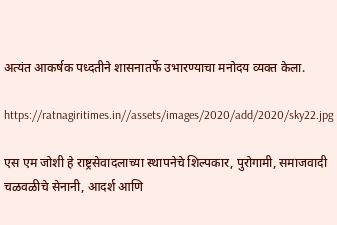अत्यंत आकर्षक पध्दतीने शासनातर्फे उभारण्याचा मनोदय व्यक्त केला.

https://ratnagiritimes.in//assets/images/2020/add/2020/sky22.jpg

एस एम जोशी हे राष्ट्रसेवादलाच्या स्थापनेचे शिल्पकार, पुरोगामी, समाजवादी चळवळीचे सेनानी, आदर्श आणि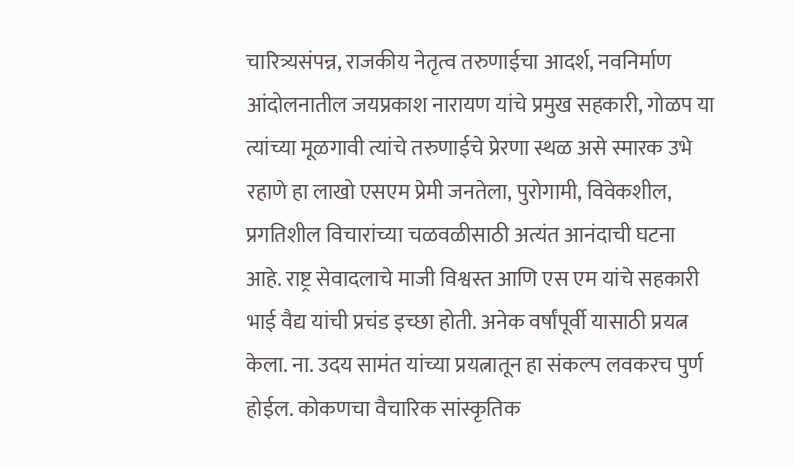चारित्र्यसंपन्न, राजकीय नेतृत्व तरुणाईचा आदर्श, नवनिर्माण आंदोलनातील जयप्रकाश नारायण यांचे प्रमुख सहकारी, गोळप या त्यांच्या मूळगावी त्यांचे तरुणाईचे प्रेरणा स्थळ असे स्मारक उभे रहाणे हा लाखो एसएम प्रेमी जनतेला, पुरोगामी, विवेकशील, प्रगतिशील विचारांच्या चळवळीसाठी अत्यंत आनंदाची घटना आहे. राष्ट्र सेवादलाचे माजी विश्वस्त आणि एस एम यांचे सहकारी भाई वैद्य यांची प्रचंड इच्छा होती. अनेक वर्षांपूर्वी यासाठी प्रयत्न केला. ना. उदय सामंत यांच्या प्रयत्नातून हा संकल्प लवकरच पुर्ण होईल. कोकणचा वैचारिक सांस्कृतिक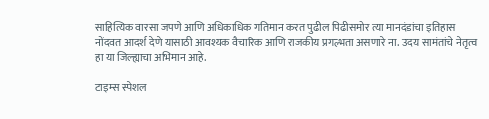साहित्यिक वारसा जपणे आणि अधिकाधिक गतिमान करत पुढील पिढीसमोर त्या मानदंडांचा इतिहास नोंदवत आदर्श देणे यासाठी आवश्यक वैचारिक आणि राजकीय प्रगल्भता असणारे ना. उदय सामंतांचे नेतृत्व हा या जिल्ह्याचा अभिमान आहे.

टाइम्स स्पेशल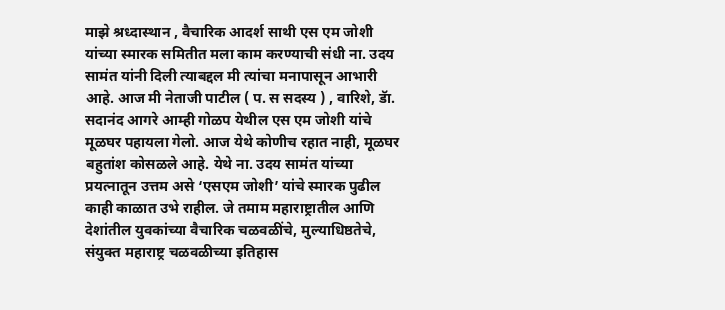माझे श्रध्दास्थान , वैचारिक आदर्श साथी एस एम जोशी यांच्या स्मारक समितीत मला काम करण्याची संधी ना. उदय सामंत यांनी दिली त्याबद्दल मी त्यांचा मनापासून आभारी आहे. आज मी नेताजी पाटील ( प. स सदस्य ) , वारिशे, डॅा. सदानंद आगरे आम्ही गोळप येथील एस एम जोशी यांचे मूळघर पहायला गेलो. आज येथे कोणीच रहात नाही, मूळघर बहुतांश कोसळले आहे. येथे ना. उदय सामंत यांच्या प्रयत्नातून उत्तम असे ‘एसएम जोशी’ यांचे स्मारक पुढील काही काळात उभे राहील. जे तमाम महाराष्ट्रातील आणि देशांतील युवकांच्या वैचारिक चळवळींचे, मुल्याधिष्ठतेचे, संयुक्त महाराष्ट्र चळवळीच्या इतिहास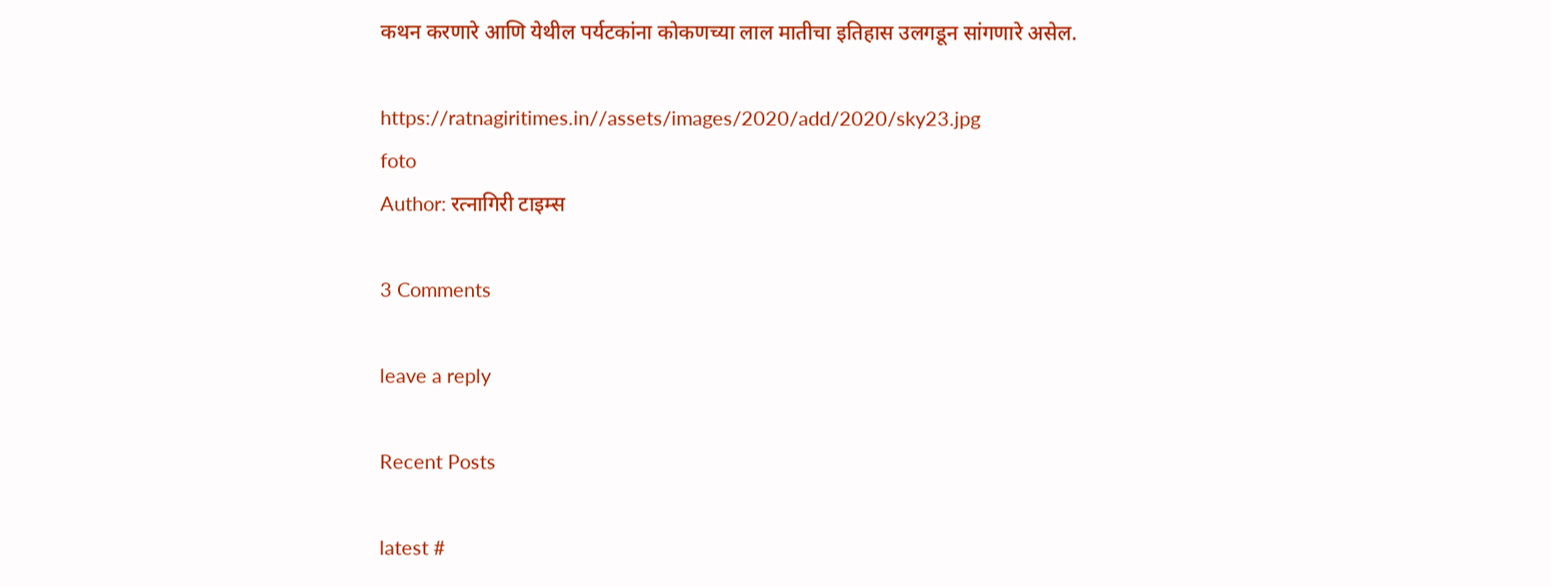कथन करणारे आणि येथील पर्यटकांना कोकणच्या लाल मातीचा इतिहास उलगडून सांगणारे असेल.

https://ratnagiritimes.in//assets/images/2020/add/2020/sky23.jpg
foto
Author: रत्नागिरी टाइम्स

3 Comments

leave a reply

Recent Posts

latest #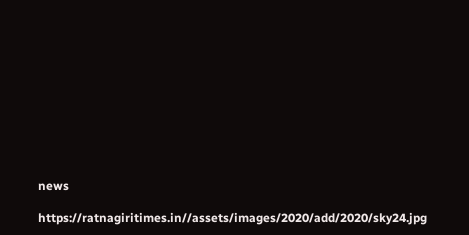news

https://ratnagiritimes.in//assets/images/2020/add/2020/sky24.jpg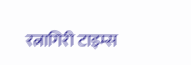रत्नागिरी टाइम्स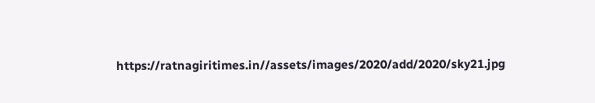https://ratnagiritimes.in//assets/images/2020/add/2020/sky21.jpg